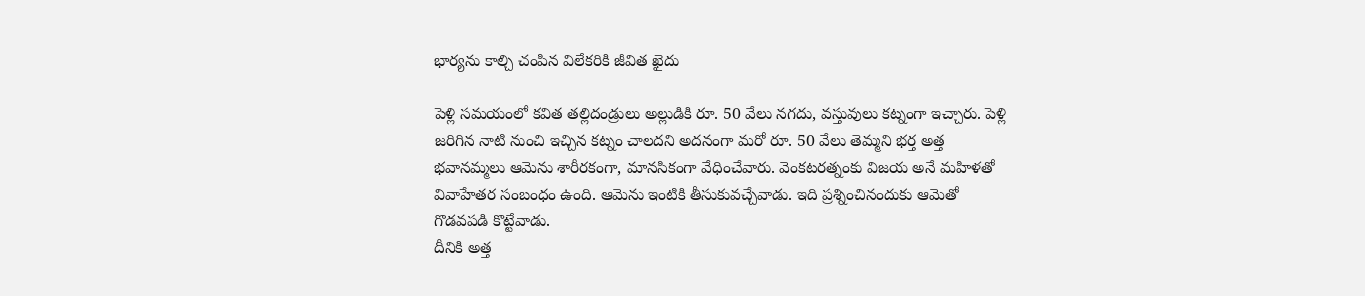భార్యను కాల్చి చంపిన విలేకరికి జీవిత ఖైదు

పెళ్లి సమయంలో కవిత తల్లిదండ్రులు అల్లుడికి రూ. 50 వేలు నగదు, వస్తువులు కట్నంగా ఇచ్చారు. పెళ్లి జరిగిన నాటి నుంచి ఇచ్చిన కట్నం చాలదని అదనంగా మరో రూ. 50 వేలు తెమ్మని భర్త అత్త భవానమ్మలు ఆమెను శారీరకంగా, మానసికంగా వేధించేవారు. వెంకటరత్నంకు విజయ అనే మహిళతో వివాహేతర సంబంధం ఉంది. ఆమెను ఇంటికి తీసుకువచ్చేవాడు. ఇది ప్రశ్నించినందుకు ఆమెతో గొడవపడి కొట్టేవాడు.
దీనికి అత్త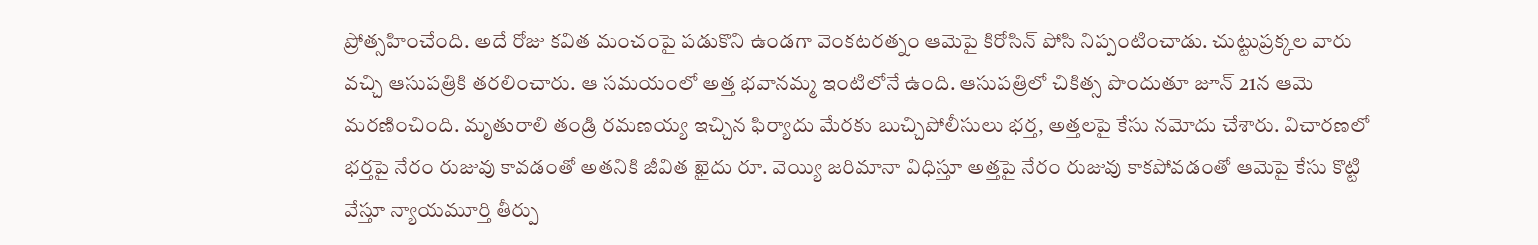ప్రోత్సహించేంది. అదే రోజు కవిత మంచంపై పడుకొని ఉండగా వెంకటరత్నం ఆమెపై కిరోసిన్ పోసి నిప్పంటించాడు. చుట్టుప్రక్కల వారు వచ్చి ఆసుపత్రికి తరలించారు. ఆ సమయంలో అత్త భవానమ్మ ఇంటిలోనే ఉంది. ఆసుపత్రిలో చికిత్స పొందుతూ జూన్ 21న ఆమె మరణించింది. మృతురాలి తండ్రి రమణయ్య ఇచ్చిన ఫిర్యాదు మేరకు బుచ్చిపోలీసులు భర్త, అత్తలపై కేసు నమోదు చేశారు. విచారణలో భర్తపై నేరం రుజువు కావడంతో అతనికి జీవిత ఖైదు రూ. వెయ్యి జరిమానా విధిస్తూ అత్తపై నేరం రుజువు కాకపోవడంతో ఆమెపై కేసు కొట్టి వేస్తూ న్యాయమూర్తి తీర్పు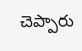చెప్పారు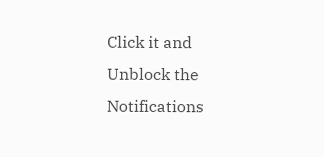Click it and Unblock the Notifications